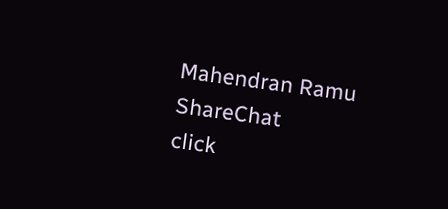Mahendran Ramu
ShareChat
click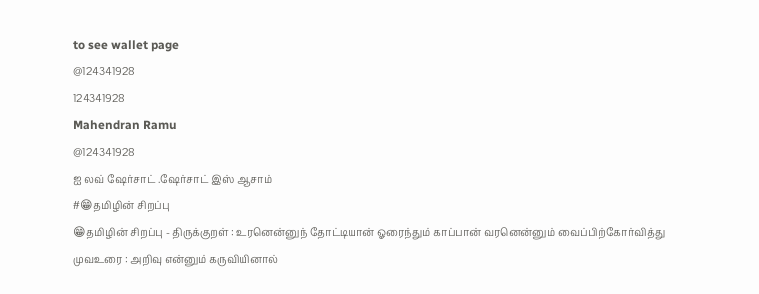to see wallet page
@124341928
124341928
Mahendran Ramu
@124341928
ஐ லவ் ஷேர்சாட் .ஷேர்சாட் இஸ் ஆசாம்
#😁தமிழின் சிறப்பு
😁தமிழின் சிறப்பு - திருக்குறள் : உரனென்னுந் தோட்டியான் ஓரைந்தும் காப்பான் வரனென்னும் வைப்பிற்கோர்வித்து முவஉரை : அறிவு என்னும் கருவியினால்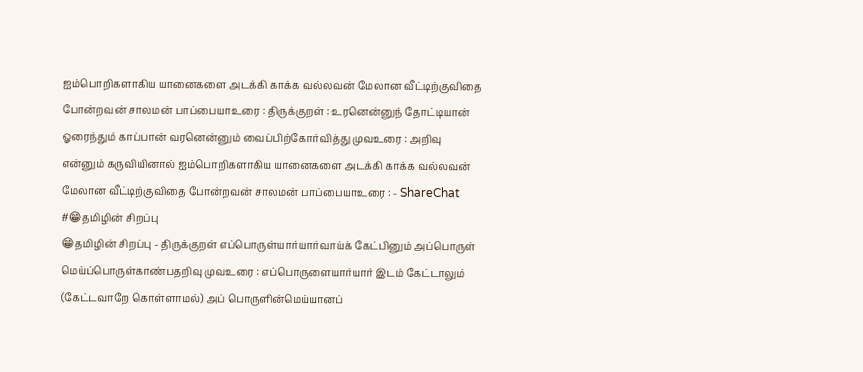ஐம்பொறிகளாகிய யானைகளை அடக்கி காக்க வல்லவன் மேலான வீட்டிற்குவிதை போன்றவன் சாலமன் பாப்பையாஉரை : திருக்குறள் : உரனென்னுந் தோட்டியான் ஓரைந்தும் காப்பான் வரனென்னும் வைப்பிற்கோர்வித்து முவஉரை : அறிவு என்னும் கருவியினால் ஐம்பொறிகளாகிய யானைகளை அடக்கி காக்க வல்லவன் மேலான வீட்டிற்குவிதை போன்றவன் சாலமன் பாப்பையாஉரை : - ShareChat
#😁தமிழின் சிறப்பு
😁தமிழின் சிறப்பு - திருக்குறள் எப்பொருள்யார்யார்வாய்க் கேட்பினும் அப்பொருள் மெய்ப்பொருள்காண்பதறிவு முவஉரை : எப்பொருளையார்யார் இடம் கேட்டாலும் (கேட்டவாறே கொள்ளாமல்) அப் பொருளின்மெய்யானப்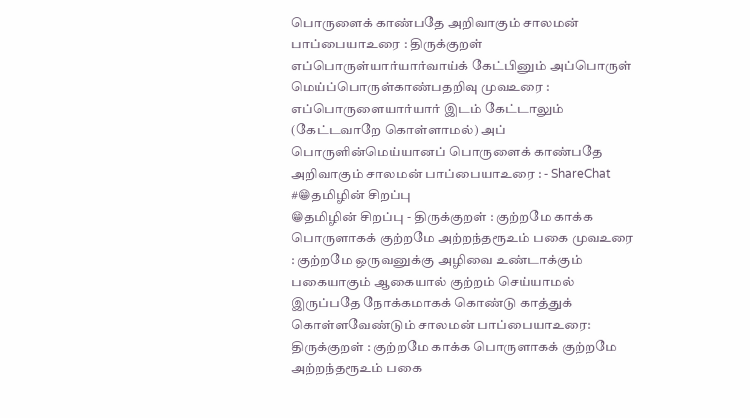பொருளைக் காண்பதே அறிவாகும் சாலமன் பாப்பையாஉரை : திருக்குறள் எப்பொருள்யார்யார்வாய்க் கேட்பினும் அப்பொருள் மெய்ப்பொருள்காண்பதறிவு முவஉரை : எப்பொருளையார்யார் இடம் கேட்டாலும் (கேட்டவாறே கொள்ளாமல்) அப் பொருளின்மெய்யானப் பொருளைக் காண்பதே அறிவாகும் சாலமன் பாப்பையாஉரை : - ShareChat
#😁தமிழின் சிறப்பு
😁தமிழின் சிறப்பு - திருக்குறள் : குற்றமே காக்க பொருளாகக் குற்றமே அற்றந்தரூஉம் பகை முவஉரை : குற்றமே ஒருவனுக்கு அழிவை உண்டாக்கும் பகையாகும் ஆகையால் குற்றம் செய்யாமல் இருப்பதே நோக்கமாகக் கொண்டு காத்துக் கொள்ளவேண்டும் சாலமன் பாப்பையாஉரை: திருக்குறள் : குற்றமே காக்க பொருளாகக் குற்றமே அற்றந்தரூஉம் பகை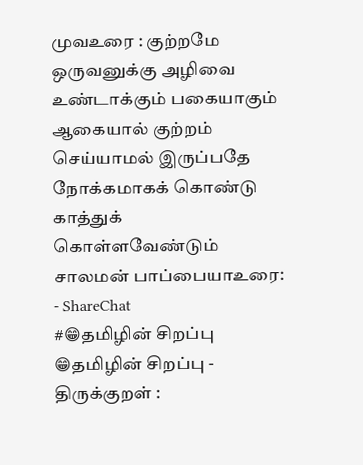முவஉரை : குற்றமே ஒருவனுக்கு அழிவை உண்டாக்கும் பகையாகும் ஆகையால் குற்றம் செய்யாமல் இருப்பதே நோக்கமாகக் கொண்டு காத்துக் கொள்ளவேண்டும் சாலமன் பாப்பையாஉரை: - ShareChat
#😁தமிழின் சிறப்பு
😁தமிழின் சிறப்பு - திருக்குறள் :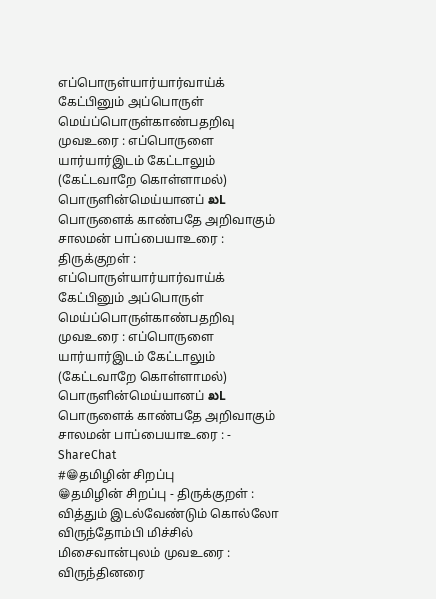எப்பொருள்யார்யார்வாய்க் கேட்பினும் அப்பொருள் மெய்ப்பொருள்காண்பதறிவு முவஉரை : எப்பொருளை யார்யார்இடம் கேட்டாலும் (கேட்டவாறே கொள்ளாமல்) பொருளின்மெய்யானப் ಖL பொருளைக் காண்பதே அறிவாகும் சாலமன் பாப்பையாஉரை : திருக்குறள் : எப்பொருள்யார்யார்வாய்க் கேட்பினும் அப்பொருள் மெய்ப்பொருள்காண்பதறிவு முவஉரை : எப்பொருளை யார்யார்இடம் கேட்டாலும் (கேட்டவாறே கொள்ளாமல்) பொருளின்மெய்யானப் ಖL பொருளைக் காண்பதே அறிவாகும் சாலமன் பாப்பையாஉரை : - ShareChat
#😁தமிழின் சிறப்பு
😁தமிழின் சிறப்பு - திருக்குறள் : வித்தும் இடல்வேண்டும் கொல்லோ விருந்தோம்பி மிச்சில் மிசைவான்புலம் முவஉரை : விருந்தினரை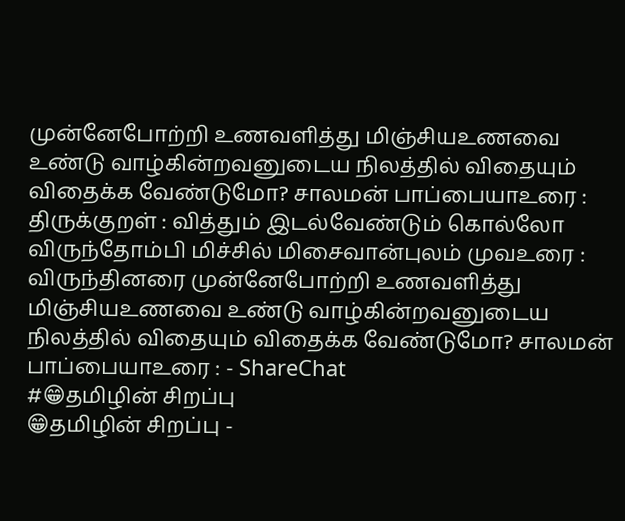முன்னேபோற்றி உணவளித்து மிஞ்சியஉணவை உண்டு வாழ்கின்றவனுடைய நிலத்தில் விதையும் விதைக்க வேண்டுமோ? சாலமன் பாப்பையாஉரை : திருக்குறள் : வித்தும் இடல்வேண்டும் கொல்லோ விருந்தோம்பி மிச்சில் மிசைவான்புலம் முவஉரை : விருந்தினரை முன்னேபோற்றி உணவளித்து மிஞ்சியஉணவை உண்டு வாழ்கின்றவனுடைய நிலத்தில் விதையும் விதைக்க வேண்டுமோ? சாலமன் பாப்பையாஉரை : - ShareChat
#😁தமிழின் சிறப்பு
😁தமிழின் சிறப்பு -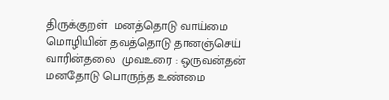திருக்குறள்  மனத்தொடு வாய்மை மொழியின் தவத்தொடு தானஞ்செய் வாரின்தலை  முவஉரை : ஒருவன்தன் மனதோடு பொருந்த உண்மை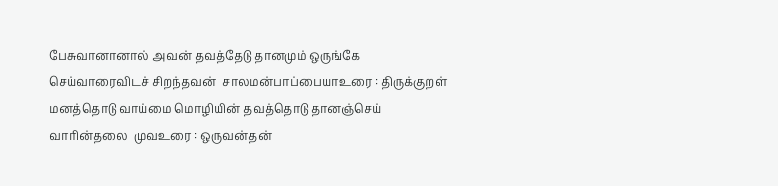பேசுவானானால் அவன் தவத்தேடு தானமும் ஒருங்கே செய்வாரைவிடச் சிறந்தவன்  சாலமன்பாப்பையாஉரை : திருக்குறள்  மனத்தொடு வாய்மை மொழியின் தவத்தொடு தானஞ்செய் வாரின்தலை  முவஉரை : ஒருவன்தன்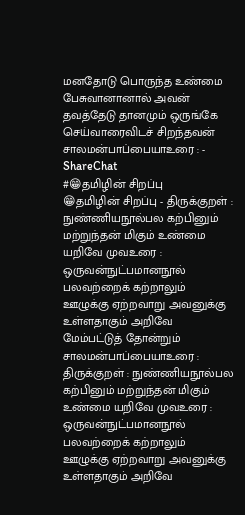மனதோடு பொருந்த உண்மை பேசுவானானால் அவன் தவத்தேடு தானமும் ஒருங்கே செய்வாரைவிடச் சிறந்தவன்  சாலமன்பாப்பையாஉரை : - ShareChat
#😁தமிழின் சிறப்பு
😁தமிழின் சிறப்பு - திருக்குறள் : நுண்ணியநூல்பல கற்பினும் மற்றுந்தன் மிகும் உண்மை யறிவே முவஉரை : ஒருவன்நுட்பமானநூல் பலவற்றைக் கற்றாலும் ஊழுக்கு ஏற்றவாறு அவனுக்கு உள்ளதாகும் அறிவே  மேம்பட்டுத் தோன்றும் சாலமன்பாப்பையாஉரை : திருக்குறள் : நுண்ணியநூல்பல கற்பினும் மற்றுந்தன் மிகும் உண்மை யறிவே முவஉரை : ஒருவன்நுட்பமானநூல் பலவற்றைக் கற்றாலும் ஊழுக்கு ஏற்றவாறு அவனுக்கு உள்ளதாகும் அறிவே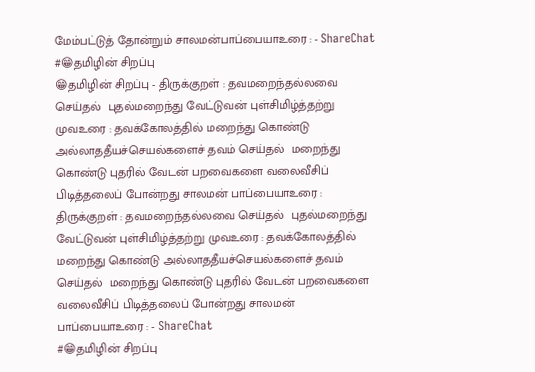மேம்பட்டுத் தோன்றும் சாலமன்பாப்பையாஉரை : - ShareChat
#😁தமிழின் சிறப்பு
😁தமிழின் சிறப்பு - திருக்குறள் : தவமறைந்தல்லவை செய்தல்  புதல்மறைந்து வேட்டுவன் புள்சிமிழ்த்தற்று முவஉரை : தவக்கோலத்தில் மறைந்து கொண்டு அல்லாததீயச்செயல்களைச் தவம் செய்தல்  மறைந்து கொண்டு புதரில் வேடன் பறவைகளை வலைவீசிப் பிடித்தலைப் போன்றது சாலமன் பாப்பையாஉரை : திருக்குறள் : தவமறைந்தல்லவை செய்தல்  புதல்மறைந்து வேட்டுவன் புள்சிமிழ்த்தற்று முவஉரை : தவக்கோலத்தில் மறைந்து கொண்டு அல்லாததீயச்செயல்களைச் தவம் செய்தல்  மறைந்து கொண்டு புதரில் வேடன் பறவைகளை வலைவீசிப் பிடித்தலைப் போன்றது சாலமன் பாப்பையாஉரை : - ShareChat
#😁தமிழின் சிறப்பு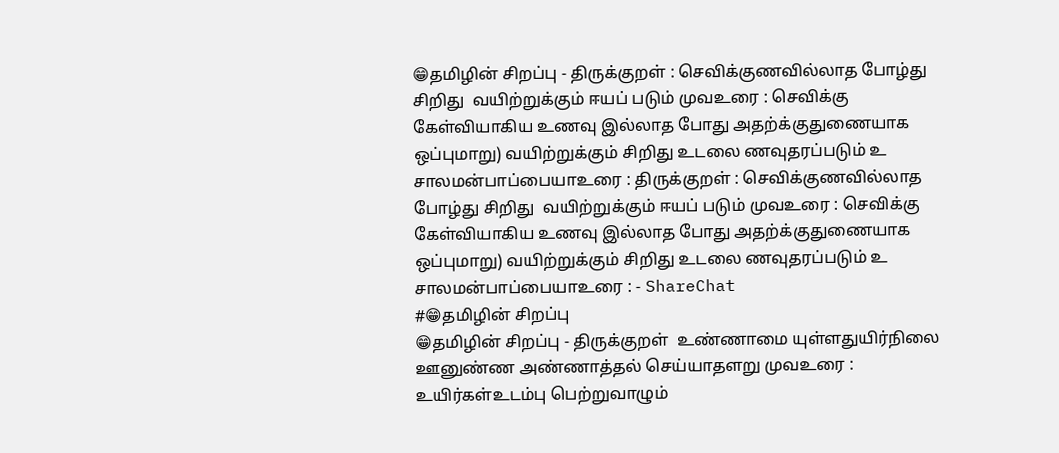😁தமிழின் சிறப்பு - திருக்குறள் : செவிக்குணவில்லாத போழ்து சிறிது  வயிற்றுக்கும் ஈயப் படும் முவஉரை : செவிக்கு கேள்வியாகிய உணவு இல்லாத போது அதற்க்குதுணையாக ஒப்புமாறு) வயிற்றுக்கும் சிறிது உடலை ணவுதரப்படும் உ சாலமன்பாப்பையாஉரை : திருக்குறள் : செவிக்குணவில்லாத போழ்து சிறிது  வயிற்றுக்கும் ஈயப் படும் முவஉரை : செவிக்கு கேள்வியாகிய உணவு இல்லாத போது அதற்க்குதுணையாக ஒப்புமாறு) வயிற்றுக்கும் சிறிது உடலை ணவுதரப்படும் உ சாலமன்பாப்பையாஉரை : - ShareChat
#😁தமிழின் சிறப்பு
😁தமிழின் சிறப்பு - திருக்குறள்  உண்ணாமை யுள்ளதுயிர்நிலை ஊனுண்ண அண்ணாத்தல் செய்யாதளறு முவஉரை : உயிர்கள்உடம்பு பெற்றுவாழும்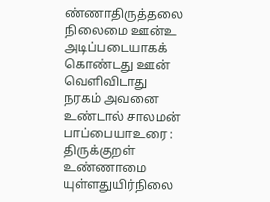ண்ணாதிருத்தலை  நிலைமை ஊன்உ அடிப்படையாகக் கொண்டது ஊன் வெளிவிடாது  நரகம் அவனை உண்டால் சாலமன் பாப்பையாஉரை : திருக்குறள்  உண்ணாமை யுள்ளதுயிர்நிலை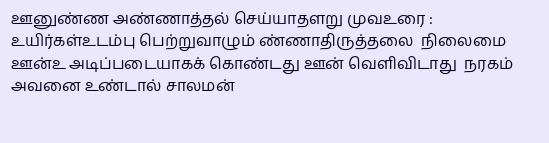ஊனுண்ண அண்ணாத்தல் செய்யாதளறு முவஉரை : உயிர்கள்உடம்பு பெற்றுவாழும் ண்ணாதிருத்தலை  நிலைமை ஊன்உ அடிப்படையாகக் கொண்டது ஊன் வெளிவிடாது  நரகம் அவனை உண்டால் சாலமன்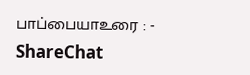பாப்பையாஉரை : - ShareChat